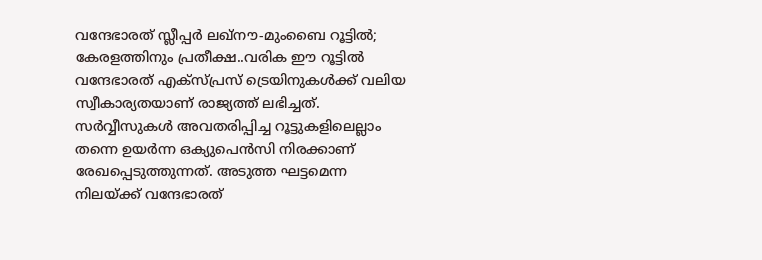വന്ദേഭാരത് സ്ലീപ്പർ ലഖ്നൗ-മുംബൈ റൂട്ടിൽ; കേരളത്തിനും പ്രതീക്ഷ..വരിക ഈ റൂട്ടിൽ
വന്ദേഭാരത് എക്സ്പ്രസ് ട്രെയിനുകൾക്ക് വലിയ സ്വീകാര്യതയാണ് രാജ്യത്ത് ലഭിച്ചത്. സർവ്വീസുകൾ അവതരിപ്പിച്ച റൂട്ടുകളിലെല്ലാം തന്നെ ഉയർന്ന ഒക്യുപെൻസി നിരക്കാണ് രേഖപ്പെടുത്തുന്നത്. അടുത്ത ഘട്ടമെന്ന നിലയ്ക്ക് വന്ദേഭാരത്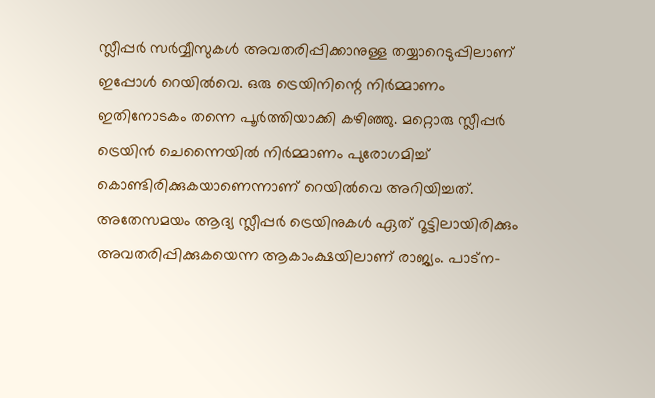സ്ലീപ്പർ സർവ്വീസുകൾ അവതരിപ്പിക്കാനുള്ള തയ്യാറെടുപ്പിലാണ് ഇപ്പോൾ റെയിൽവെ. ഒരു ട്രെയിനിന്റെ നിർമ്മാണം ഇതിനോടകം തന്നെ പൂർത്തിയാക്കി കഴിഞ്ഞു. മറ്റൊരു സ്ലീപ്പർ ട്രെയിൻ ചെന്നൈയിൽ നിർമ്മാണം പുരോഗമിച്ച് കൊണ്ടിരിക്കുകയാണെന്നാണ് റെയിൽവെ അറിയിച്ചത്.
അതേസമയം ആദ്യ സ്ലീപ്പർ ട്രെയിനുകൾ ഏത് റൂട്ടിലായിരിക്കും അവതരിപ്പിക്കുകയെന്ന ആകാംക്ഷയിലാണ് രാജ്യം. പാട്ന-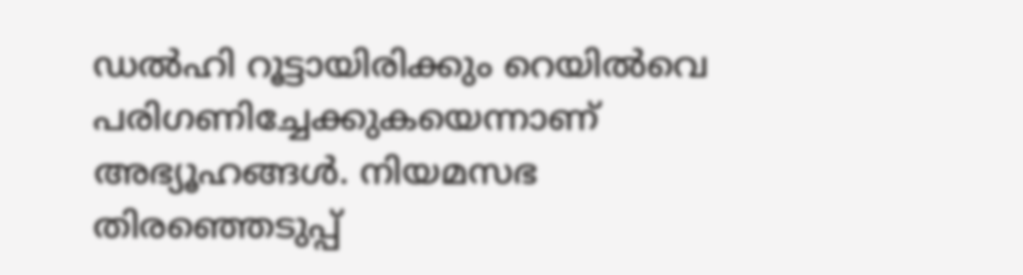ഡൽഹി റൂട്ടായിരിക്കും റെയിൽവെ പരിഗണിച്ചേക്കുകയെന്നാണ് അഭ്യൂഹങ്ങൾ. നിയമസഭ തിരഞ്ഞെടുപ്പ്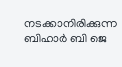നടക്കാനിരിക്കുന്ന ബിഹാർ ബി ജെ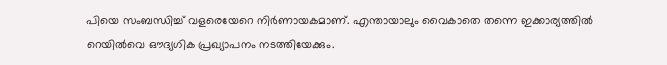പിയെ സംബന്ധിച്ച് വളരെയേറെ നിർണായകമാണ്. എന്തായാലും വൈകാതെ തന്നെ ഇക്കാര്യത്തിൽ റെയിൽവെ ഔദ്യഗിക പ്രഖ്യാപനം നടത്തിയേക്കും.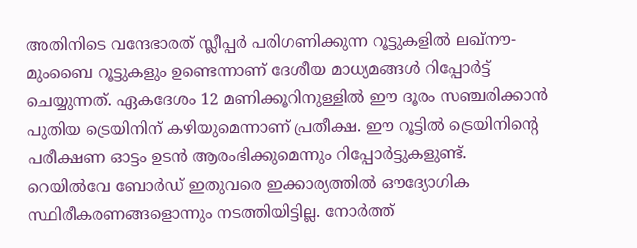അതിനിടെ വന്ദേഭാരത് സ്ലീപ്പർ പരിഗണിക്കുന്ന റൂട്ടുകളിൽ ലഖ്നൗ-മുംബൈ റൂട്ടുകളും ഉണ്ടെന്നാണ് ദേശീയ മാധ്യമങ്ങൾ റിപ്പോർട്ട് ചെയ്യുന്നത്. ഏകദേശം 12 മണിക്കൂറിനുള്ളിൽ ഈ ദൂരം സഞ്ചരിക്കാൻ പുതിയ ട്രെയിനിന് കഴിയുമെന്നാണ് പ്രതീക്ഷ. ഈ റൂട്ടിൽ ട്രെയിനിന്റെ പരീക്ഷണ ഓട്ടം ഉടൻ ആരംഭിക്കുമെന്നും റിപ്പോർട്ടുകളുണ്ട്.
റെയിൽവേ ബോർഡ് ഇതുവരെ ഇക്കാര്യത്തിൽ ഔദ്യോഗിക സ്ഥിരീകരണങ്ങളൊന്നും നടത്തിയിട്ടില്ല. നോർത്ത്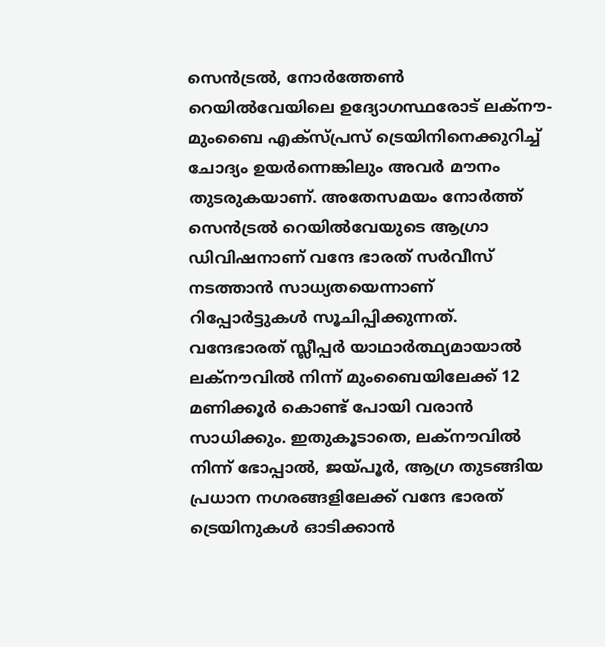സെൻട്രൽ, നോർത്തേൺ റെയിൽവേയിലെ ഉദ്യോഗസ്ഥരോട് ലക്നൗ-മുംബൈ എക്സ്പ്രസ് ട്രെയിനിനെക്കുറിച്ച് ചോദ്യം ഉയർന്നെങ്കിലും അവർ മൗനം തുടരുകയാണ്. അതേസമയം നോർത്ത് സെൻട്രൽ റെയിൽവേയുടെ ആഗ്രാ ഡിവിഷനാണ് വന്ദേ ഭാരത് സർവീസ് നടത്താൻ സാധ്യതയെന്നാണ് റിപ്പോർട്ടുകൾ സൂചിപ്പിക്കുന്നത്.
വന്ദേഭാരത് സ്ലീപ്പർ യാഥാർത്ഥ്യമായാൽ
ലക്നൗവിൽ നിന്ന് മുംബൈയിലേക്ക് 12 മണിക്കൂർ കൊണ്ട് പോയി വരാൻ സാധിക്കും. ഇതുകൂടാതെ, ലക്നൗവിൽ നിന്ന് ഭോപ്പാൽ, ജയ്പൂർ, ആഗ്ര തുടങ്ങിയ പ്രധാന നഗരങ്ങളിലേക്ക് വന്ദേ ഭാരത് ട്രെയിനുകൾ ഓടിക്കാൻ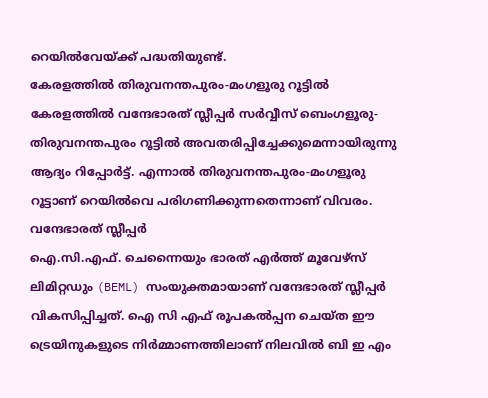റെയിൽവേയ്ക്ക് പദ്ധതിയുണ്ട്.
കേരളത്തിൽ തിരുവനന്തപുരം-മംഗളൂരു റൂട്ടിൽ
കേരളത്തിൽ വന്ദേഭാരത് സ്ലീപ്പർ സർവ്വീസ് ബെംഗളൂരു-തിരുവനന്തപുരം റൂട്ടിൽ അവതരിപ്പിച്ചേക്കുമെന്നായിരുന്നു ആദ്യം റിപ്പോർട്ട്. എന്നാൽ തിരുവനന്തപുരം-മംഗളൂരു റൂട്ടാണ് റെയിൽവെ പരിഗണിക്കുന്നതെന്നാണ് വിവരം.
വന്ദേഭാരത് സ്ലീപ്പർ
ഐ.സി.എഫ്. ചെന്നൈയും ഭാരത് എർത്ത് മൂവേഴ്സ് ലിമിറ്റഡും (BEML) സംയുക്തമായാണ് വന്ദേഭാരത് സ്ലീപ്പർ വികസിപ്പിച്ചത്. ഐ സി എഫ് രൂപകൽപ്പന ചെയ്ത ഈ ട്രെയിനുകളുടെ നിർമ്മാണത്തിലാണ് നിലവിൽ ബി ഇ എം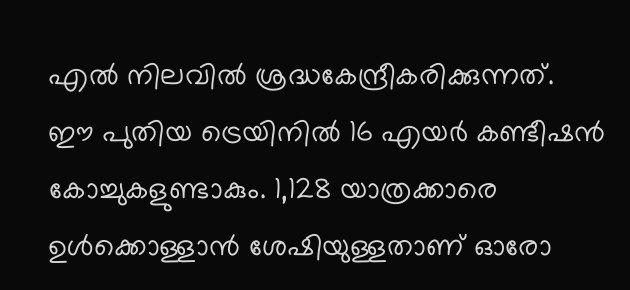എൽ നിലവിൽ ശ്രദ്ധകേന്ദ്രീകരിക്കുന്നത്.
ഈ പുതിയ ട്രെയിനിൽ 16 എയർ കണ്ടീഷൻ കോച്ചുകളുണ്ടാകും. 1,128 യാത്രക്കാരെ ഉൾക്കൊള്ളാൻ ശേഷിയുള്ളതാണ് ഓരോ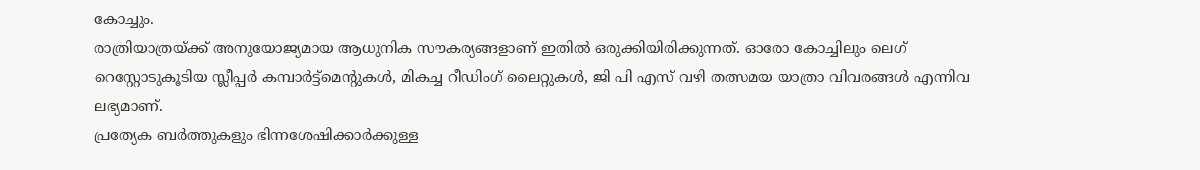കോച്ചും.
രാത്രിയാത്രയ്ക്ക് അനുയോജ്യമായ ആധുനിക സൗകര്യങ്ങളാണ് ഇതിൽ ഒരുക്കിയിരിക്കുന്നത്. ഓരോ കോച്ചിലും ലെഗ് റെസ്റ്റോടുകൂടിയ സ്ലീപ്പർ കമ്പാർട്ട്മെന്റുകൾ, മികച്ച റീഡിംഗ് ലൈറ്റുകൾ, ജി പി എസ് വഴി തത്സമയ യാത്രാ വിവരങ്ങൾ എന്നിവ ലഭ്യമാണ്.
പ്രത്യേക ബർത്തുകളും ഭിന്നശേഷിക്കാർക്കുള്ള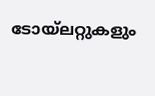ടോയ്ലറ്റുകളും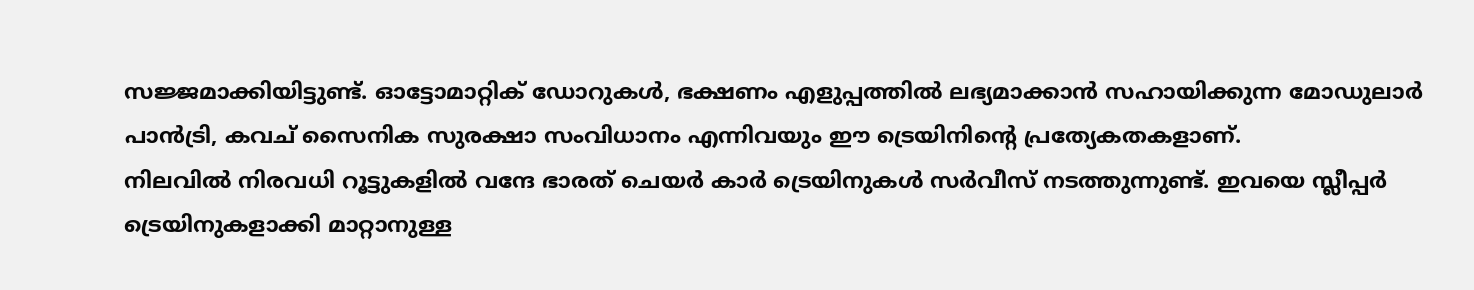സജ്ജമാക്കിയിട്ടുണ്ട്. ഓട്ടോമാറ്റിക് ഡോറുകൾ, ഭക്ഷണം എളുപ്പത്തിൽ ലഭ്യമാക്കാൻ സഹായിക്കുന്ന മോഡുലാർ പാൻട്രി, കവച് സൈനിക സുരക്ഷാ സംവിധാനം എന്നിവയും ഈ ട്രെയിനിൻ്റെ പ്രത്യേകതകളാണ്.
നിലവിൽ നിരവധി റൂട്ടുകളിൽ വന്ദേ ഭാരത് ചെയർ കാർ ട്രെയിനുകൾ സർവീസ് നടത്തുന്നുണ്ട്. ഇവയെ സ്ലീപ്പർ ട്രെയിനുകളാക്കി മാറ്റാനുള്ള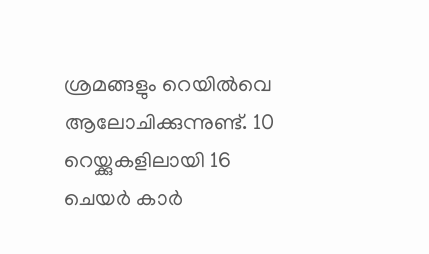ശ്രമങ്ങളും റെയിൽവെ ആലോചിക്കുന്നുണ്ട്. 10 റെയ്ക്കുകളിലായി 16 ചെയർ കാർ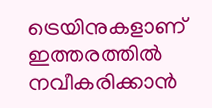ട്രെയിനുകളാണ് ഇത്തരത്തിൽ നവീകരിക്കാൻ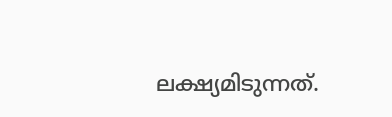ലക്ഷ്യമിടുന്നത്.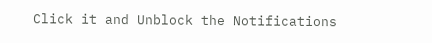Click it and Unblock the Notifications